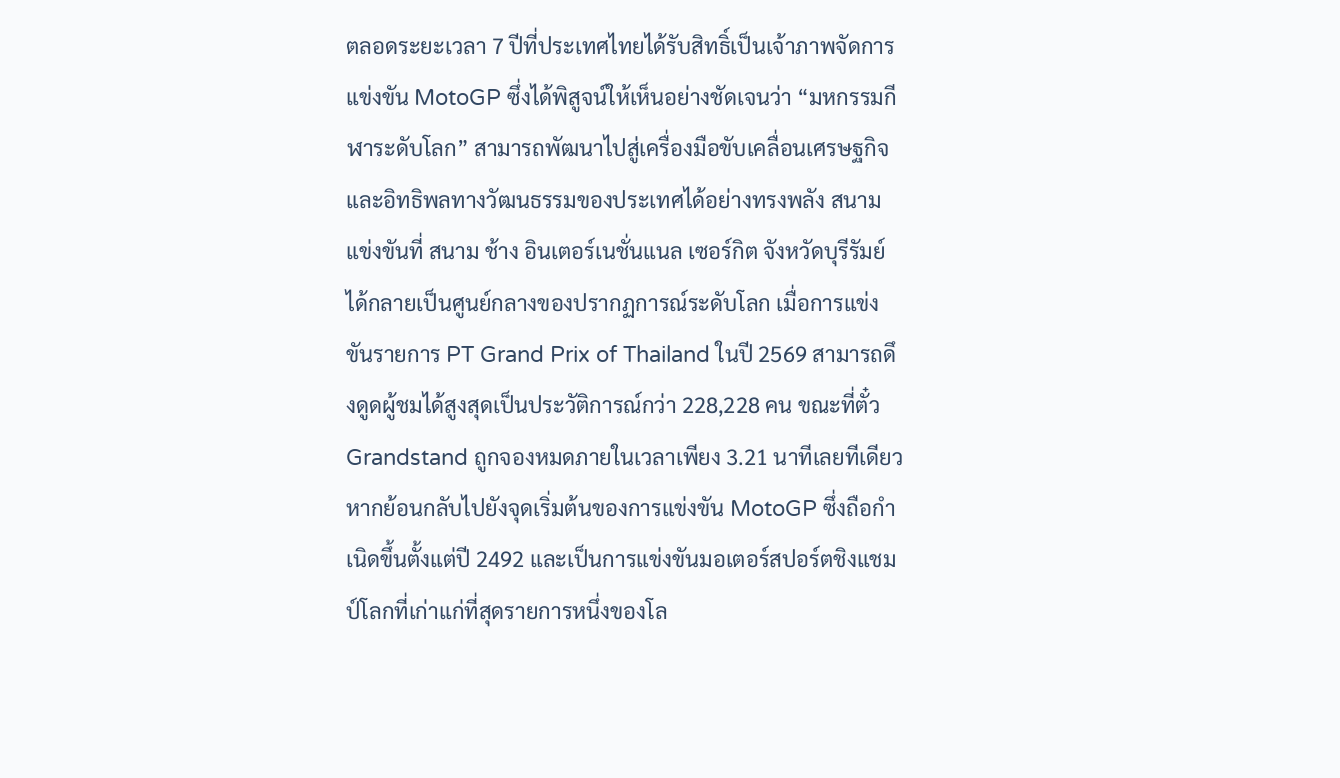ตลอดระยะเวลา 7 ปีที่ประเทศไทยได้รับสิทธิ์เป็นเจ้าภาพจัดการแข่งขัน MotoGP ซึ่งได้พิสูจน์ให้เห็นอย่างชัดเจนว่า “มหกรรมกีฬาระดับโลก” สามารถพัฒนาไปสู่เครื่องมือขับเคลื่อนเศรษฐกิจและอิทธิพลทางวัฒนธรรมของประเทศได้อย่างทรงพลัง สนามแข่งขันที่ สนาม ช้าง อินเตอร์เนชั่นแนล เซอร์กิต จังหวัดบุรีรัมย์ ได้กลายเป็นศูนย์กลางของปรากฏการณ์ระดับโลก เมื่อการแข่งขันรายการ PT Grand Prix of Thailand ในปี 2569 สามารถดึงดูดผู้ชมได้สูงสุดเป็นประวัติการณ์กว่า 228,228 คน ขณะที่ตั๋ว Grandstand ถูกจองหมดภายในเวลาเพียง 3.21 นาทีเลยทีเดียว
หากย้อนกลับไปยังจุดเริ่มต้นของการแข่งขัน MotoGP ซึ่งถือกำเนิดขึ้นตั้งแต่ปี 2492 และเป็นการแข่งขันมอเตอร์สปอร์ตชิงแชมป์โลกที่เก่าแก่ที่สุดรายการหนึ่งของโล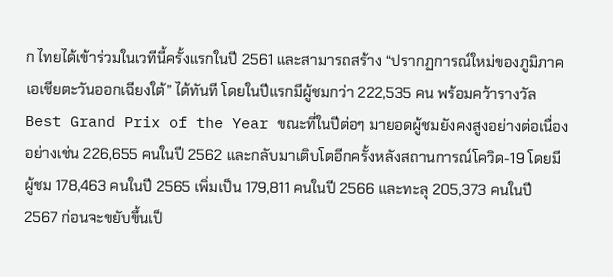ก ไทยได้เข้าร่วมในเวทีนี้ครั้งแรกในปี 2561 และสามารถสร้าง “ปรากฏการณ์ใหม่ของภูมิภาคเอเชียตะวันออกเฉียงใต้” ได้ทันที โดยในปีแรกมีผู้ชมกว่า 222,535 คน พร้อมคว้ารางวัล Best Grand Prix of the Year ขณะที่ในปีต่อๆ มายอดผู้ชมยังคงสูงอย่างต่อเนื่อง อย่างเช่น 226,655 คนในปี 2562 และกลับมาเติบโตอีกครั้งหลังสถานการณ์โควิด-19 โดยมีผู้ชม 178,463 คนในปี 2565 เพิ่มเป็น 179,811 คนในปี 2566 และทะลุ 205,373 คนในปี 2567 ก่อนจะขยับขึ้นเป็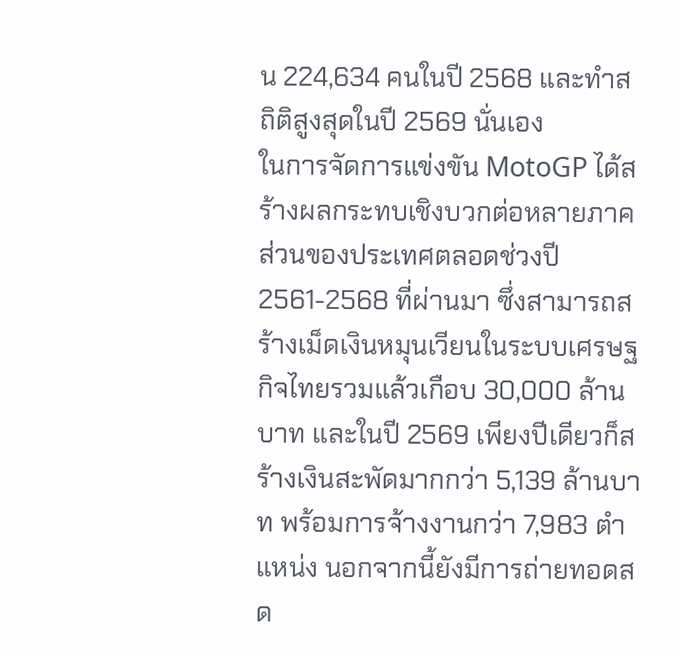น 224,634 คนในปี 2568 และทำสถิติสูงสุดในปี 2569 นั่นเอง
ในการจัดการแข่งขัน MotoGP ได้สร้างผลกระทบเชิงบวกต่อหลายภาคส่วนของประเทศตลอดช่วงปี 2561-2568 ที่ผ่านมา ซึ่งสามารถสร้างเม็ดเงินหมุนเวียนในระบบเศรษฐกิจไทยรวมแล้วเกือบ 30,000 ล้านบาท และในปี 2569 เพียงปีเดียวก็สร้างเงินสะพัดมากกว่า 5,139 ล้านบาท พร้อมการจ้างงานกว่า 7,983 ตำแหน่ง นอกจากนี้ยังมีการถ่ายทอดสด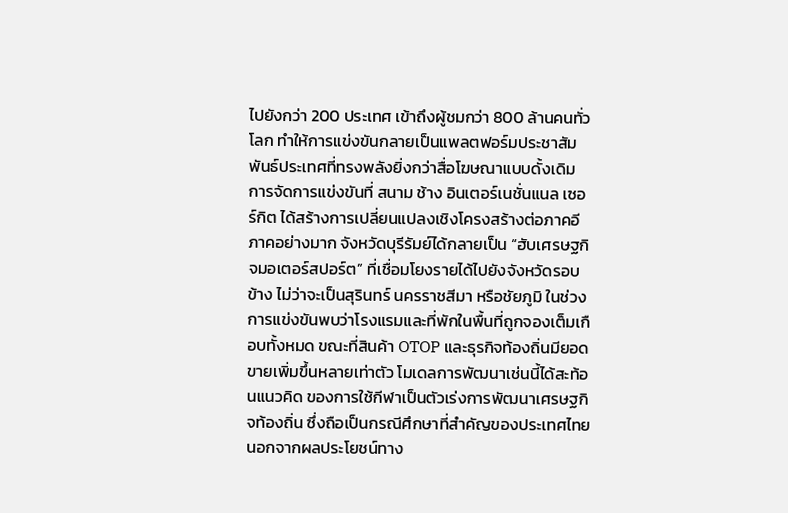ไปยังกว่า 200 ประเทศ เข้าถึงผู้ชมกว่า 800 ล้านคนทั่วโลก ทำให้การแข่งขันกลายเป็นแพลตฟอร์มประชาสัมพันธ์ประเทศที่ทรงพลังยิ่งกว่าสื่อโฆษณาแบบดั้งเดิม
การจัดการแข่งขันที่ สนาม ช้าง อินเตอร์เนชั่นแนล เซอร์กิต ได้สร้างการเปลี่ยนแปลงเชิงโครงสร้างต่อภาคอีภาคอย่างมาก จังหวัดบุรีรัมย์ได้กลายเป็น “ฮับเศรษฐกิจมอเตอร์สปอร์ต” ที่เชื่อมโยงรายได้ไปยังจังหวัดรอบข้าง ไม่ว่าจะเป็นสุรินทร์ นครราชสีมา หรือชัยภูมิ ในช่วงการแข่งขันพบว่าโรงแรมและที่พักในพื้นที่ถูกจองเต็มเกือบทั้งหมด ขณะที่สินค้า OTOP และธุรกิจท้องถิ่นมียอดขายเพิ่มขึ้นหลายเท่าตัว โมเดลการพัฒนาเช่นนี้ได้สะท้อนแนวคิด ของการใช้กีฬาเป็นตัวเร่งการพัฒนาเศรษฐกิจท้องถิ่น ซึ่งถือเป็นกรณีศึกษาที่สำคัญของประเทศไทย
นอกจากผลประโยชน์ทาง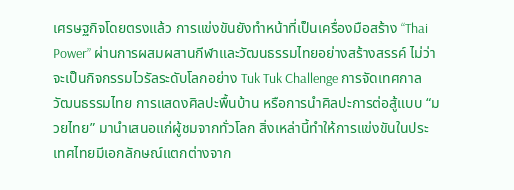เศรษฐกิจโดยตรงแล้ว การแข่งขันยังทำหน้าที่เป็นเครื่องมือสร้าง “Thai Power” ผ่านการผสมผสานกีฬาและวัฒนธรรมไทยอย่างสร้างสรรค์ ไม่ว่าจะเป็นกิจกรรมไวรัลระดับโลกอย่าง Tuk Tuk Challenge การจัดเทศกาลวัฒนธรรมไทย การแสดงศิลปะพื้นบ้าน หรือการนำศิลปะการต่อสู้แบบ “มวยไทย” มานำเสนอแก่ผู้ชมจากทั่วโลก สิ่งเหล่านี้ทำให้การแข่งขันในประเทศไทยมีเอกลักษณ์แตกต่างจาก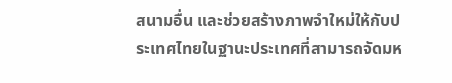สนามอื่น และช่วยสร้างภาพจำใหม่ให้กับประเทศไทยในฐานะประเทศที่สามารถจัดมห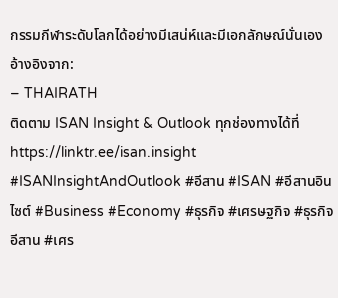กรรมกีฬาระดับโลกได้อย่างมีเสน่ห์และมีเอกลักษณ์นั่นเอง
อ้างอิงจาก:
– THAIRATH
ติดตาม ISAN Insight & Outlook ทุกช่องทางได้ที่
https://linktr.ee/isan.insight
#ISANInsightAndOutlook #อีสาน #ISAN #อีสานอินไซต์ #Business #Economy #ธุรกิจ #เศรษฐกิจ #ธุรกิจอีสาน #เศร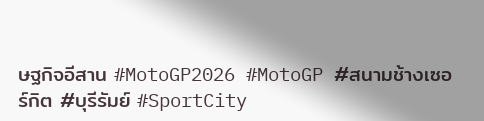ษฐกิจอีสาน #MotoGP2026 #MotoGP #สนามช้างเซอร์กิต #บุรีรัมย์ #SportCity